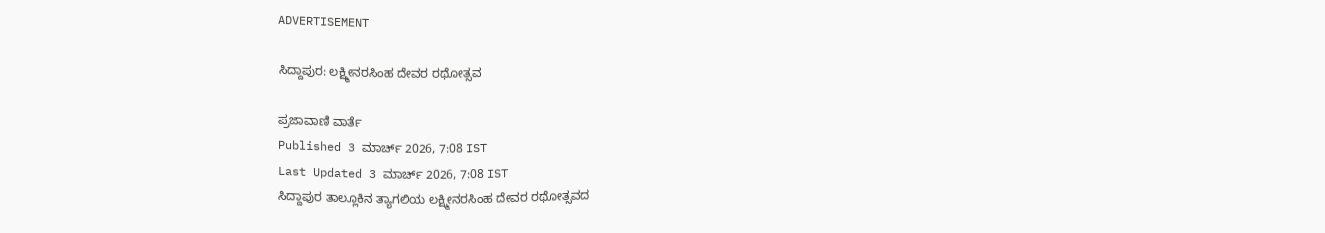ADVERTISEMENT

ಸಿದ್ದಾಪುರ: ಲಕ್ಷ್ಮೀನರಸಿಂಹ ದೇವರ ರಥೋತ್ಸವ

ಪ್ರಜಾವಾಣಿ ವಾರ್ತೆ
Published 3 ಮಾರ್ಚ್ 2026, 7:08 IST
Last Updated 3 ಮಾರ್ಚ್ 2026, 7:08 IST
ಸಿದ್ದಾಪುರ ತಾಲ್ಲೂಕಿನ ತ್ಯಾಗಲಿಯ ಲಕ್ಷ್ಮೀನರಸಿಂಹ ದೇವರ ರಥೋತ್ಸವದ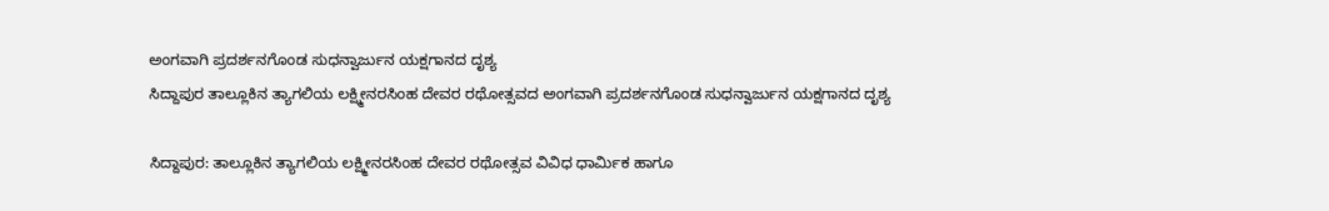ಅಂಗವಾಗಿ ಪ್ರದರ್ಶನಗೊಂಡ ಸುಧನ್ವಾರ್ಜುನ ಯಕ್ಷಗಾನದ ದೃಶ್ಯ
ಸಿದ್ದಾಪುರ ತಾಲ್ಲೂಕಿನ ತ್ಯಾಗಲಿಯ ಲಕ್ಷ್ಮೀನರಸಿಂಹ ದೇವರ ರಥೋತ್ಸವದ ಅಂಗವಾಗಿ ಪ್ರದರ್ಶನಗೊಂಡ ಸುಧನ್ವಾರ್ಜುನ ಯಕ್ಷಗಾನದ ದೃಶ್ಯ

ಸಿದ್ದಾಪುರ: ತಾಲ್ಲೂಕಿನ ತ್ಯಾಗಲಿಯ ಲಕ್ಷ್ಮೀನರಸಿಂಹ ದೇವರ ರಥೋತ್ಸವ ವಿವಿಧ ಧಾರ್ಮಿಕ ಹಾಗೂ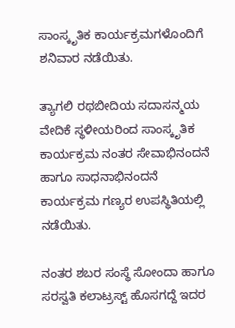ಸಾಂಸ್ಕೃತಿಕ ಕಾರ್ಯಕ್ರಮಗಳೊಂದಿಗೆ ಶನಿವಾರ ನಡೆಯಿತು.

ತ್ಯಾಗಲಿ ರಥಬೀದಿಯ ಸದಾಸನ್ಮಯ ವೇದಿಕೆ ಸ್ಥಳೀಯರಿಂದ ಸಾಂಸ್ಕೃತಿಕ ಕಾರ್ಯಕ್ರಮ ನಂತರ ಸೇವಾಭಿನಂದನೆ ಹಾಗೂ ಸಾಧನಾಭಿನಂದನೆ ಕಾರ್ಯಕ್ರಮ ಗಣ್ಯರ ಉಪಸ್ಥಿತಿಯಲ್ಲಿ ನಡೆಯಿತು.

ನಂತರ ಶಬರ ಸಂಸ್ಥೆ ಸೋಂದಾ ಹಾಗೂ ಸರಸ್ವತಿ ಕಲಾಟ್ರಸ್ಟ್ ಹೊಸಗದ್ದೆ ಇದರ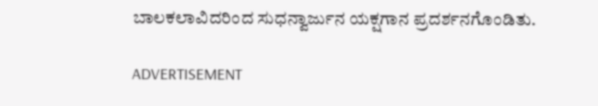ಬಾಲಕಲಾವಿದರಿಂದ ಸುಧನ್ವಾರ್ಜುನ ಯಕ್ಷಗಾನ ಪ್ರದರ್ಶನಗೊಂಡಿತು.

ADVERTISEMENT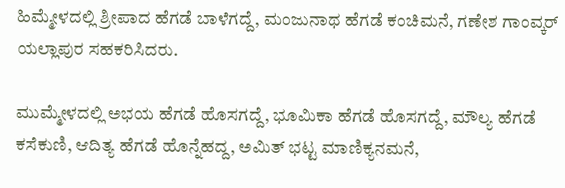ಹಿಮ್ಮೇಳದಲ್ಲಿ ಶ್ರೀಪಾದ ಹೆಗಡೆ ಬಾಳೆಗದ್ದೆ, ಮಂಜುನಾಥ ಹೆಗಡೆ ಕಂಚಿಮನೆ, ಗಣೇಶ ಗಾಂವ್ಕರ್ ಯಲ್ಲಾಪುರ ಸಹಕರಿಸಿದರು.

ಮುಮ್ಮೇಳದಲ್ಲಿ ಅಭಯ ಹೆಗಡೆ ಹೊಸಗದ್ದೆ, ಭೂಮಿಕಾ ಹೆಗಡೆ ಹೊಸಗದ್ದೆ, ಮೌಲ್ಯ ಹೆಗಡೆ ಕಸೆಕುಣಿ, ಆದಿತ್ಯ ಹೆಗಡೆ ಹೊನ್ನೆಹದ್ದ, ಅಮಿತ್ ಭಟ್ಟ ಮಾಣಿಕ್ಯನಮನೆ,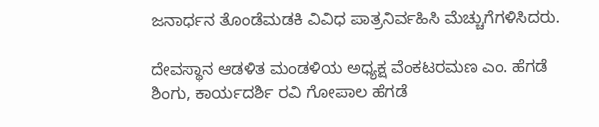ಜನಾರ್ಧನ ತೊಂಡೆಮಡಕಿ ವಿವಿಧ ಪಾತ್ರನಿರ್ವಹಿಸಿ ಮೆಚ್ಚುಗೆಗಳಿಸಿದರು.

ದೇವಸ್ಥಾನ ಆಡಳಿತ ಮಂಡಳಿಯ ಅಧ್ಯಕ್ಷ ವೆಂಕಟರಮಣ ಎಂ. ಹೆಗಡೆ ಶಿಂಗು, ಕಾರ್ಯದರ್ಶಿ ರವಿ ಗೋಪಾಲ ಹೆಗಡೆ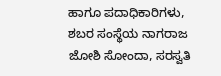ಹಾಗೂ ಪದಾಧಿಕಾರಿಗಳು, ಶಬರ ಸಂಸ್ಥೆಯ ನಾಗರಾಜ ಜೋಶಿ ಸೋಂದಾ, ಸರಸ್ವತಿ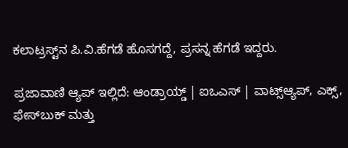ಕಲಾಟ್ರಸ್ಟ್‌ನ ಪಿ.ವಿ.ಹೆಗಡೆ ಹೊಸಗದ್ದೆ, ಪ್ರಸನ್ನ ಹೆಗಡೆ ಇದ್ದರು.

ಪ್ರಜಾವಾಣಿ ಆ್ಯಪ್ ಇಲ್ಲಿದೆ: ಆಂಡ್ರಾಯ್ಡ್ | ಐಒಎಸ್ | ವಾಟ್ಸ್ಆ್ಯಪ್, ಎಕ್ಸ್, ಫೇಸ್‌ಬುಕ್ ಮತ್ತು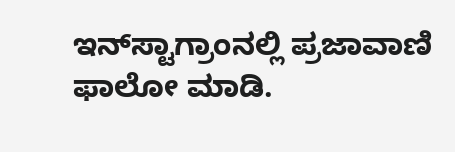ಇನ್‌ಸ್ಟಾಗ್ರಾಂನಲ್ಲಿ ಪ್ರಜಾವಾಣಿ ಫಾಲೋ ಮಾಡಿ.